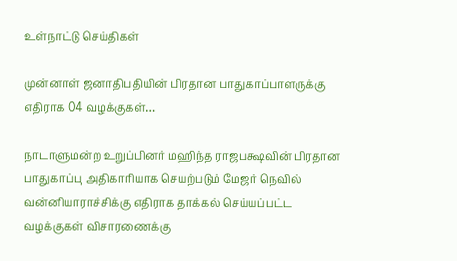உள்நாட்டு செய்திகள்

முன்னாள் ஜனாதிபதியின் பிரதான பாதுகாப்பாளருக்கு எதிராக 04 வழக்குகள்…

நாடாளுமன்ற உறுப்பினர் மஹிந்த ராஜபக்ஷவின் பிரதான பாதுகாப்பு அதிகாரியாக செயற்படும் மேஜர் நெவில் வன்னியாராச்சிக்கு எதிராக தாக்கல் செய்யப்பட்ட வழக்குகள் விசாரணைக்கு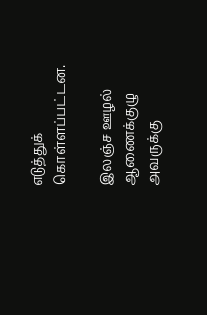எடுத்துக் கொள்ளப்பட்டன.

இலஞ்ச ஊழல் ஆணைக்குழு அவருக்கு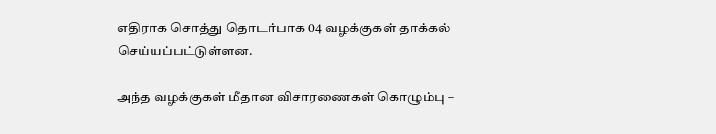எதிராக சொத்து தொடர்பாக 04 வழக்குகள் தாக்கல் செய்யப்பட்டுள்ளன.

அந்த வழக்குகள் மீதான விசாரணைகள் கொழும்பு –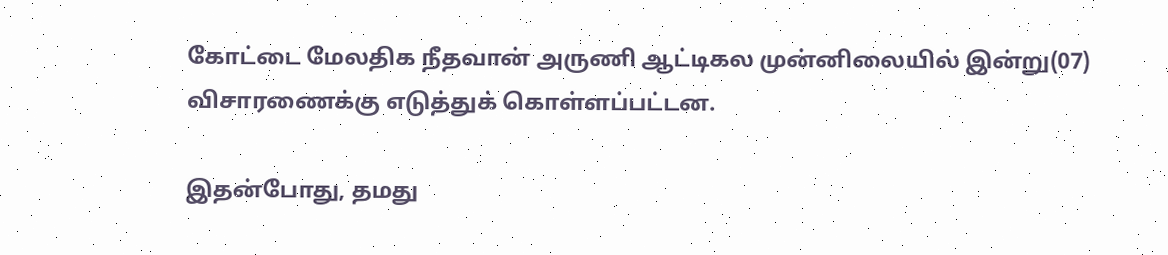கோட்டை மேலதிக நீதவான் அருணி ஆட்டிகல முன்னிலையில் இன்று(07) விசாரணைக்கு எடுத்துக் கொள்ளப்பட்டன.

இதன்போது, தமது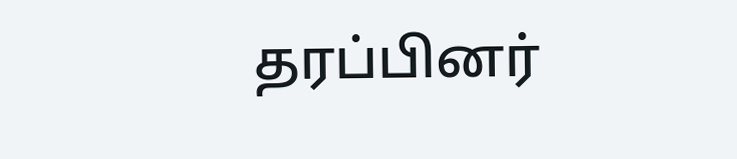தரப்பினர்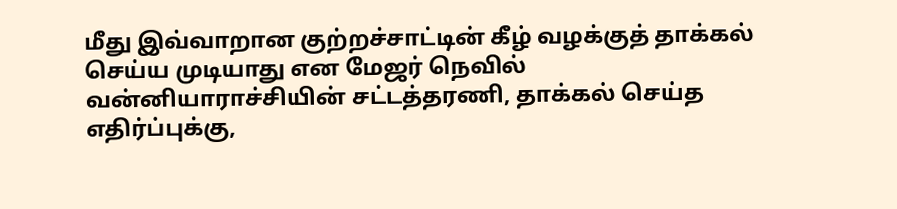மீது இவ்வாறான குற்றச்சாட்டின் கீழ் வழக்குத் தாக்கல் செய்ய முடியாது என மேஜர் நெவில் வன்னியாராச்சியின் சட்டத்தரணி, தாக்கல் செய்த எதிர்ப்புக்கு,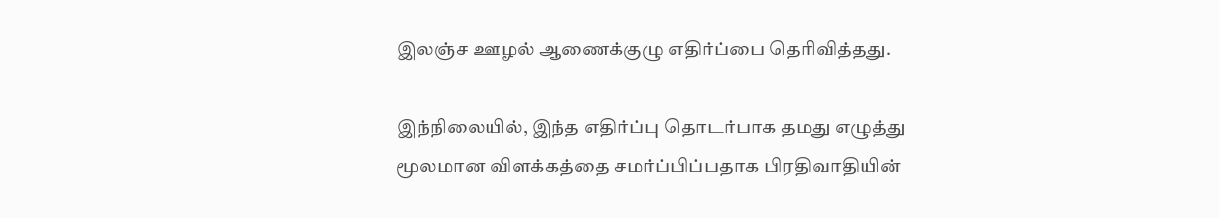இலஞ்ச ஊழல் ஆணைக்குழு எதிர்ப்பை தெரிவித்தது.

இந்நிலையில், இந்த எதிர்ப்பு தொடர்பாக தமது எழுத்து மூலமான விளக்கத்தை சமர்ப்பிப்பதாக பிரதிவாதியின்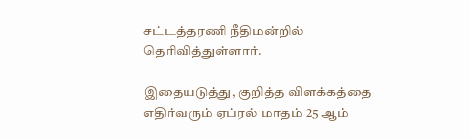சட்டத்தரணி நீதிமன்றில் தெரிவித்துள்ளார்.

இதையடுத்து, குறித்த விளக்கத்தை எதிர்வரும் ஏப்ரல் மாதம் 25 ஆம்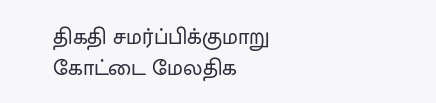திகதி சமர்ப்பிக்குமாறு கோட்டை மேலதிக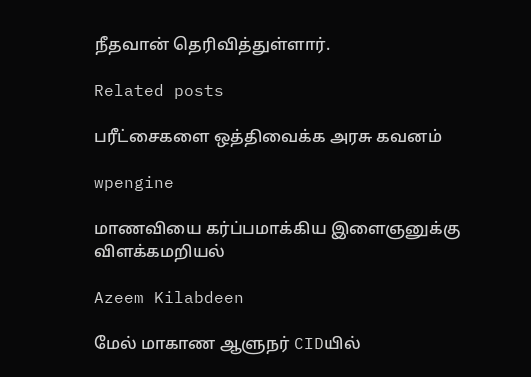நீதவான் தெரிவித்துள்ளார்.

Related posts

பரீட்சைகளை ஒத்திவைக்க அரசு கவனம்

wpengine

மாணவியை கர்ப்பமாக்கிய இளைஞனுக்கு விளக்கமறியல்

Azeem Kilabdeen

மேல் மாகாண ஆளுநர் CIDயில்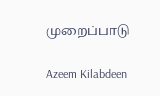முறைப்பாடு

Azeem Kilabdeen